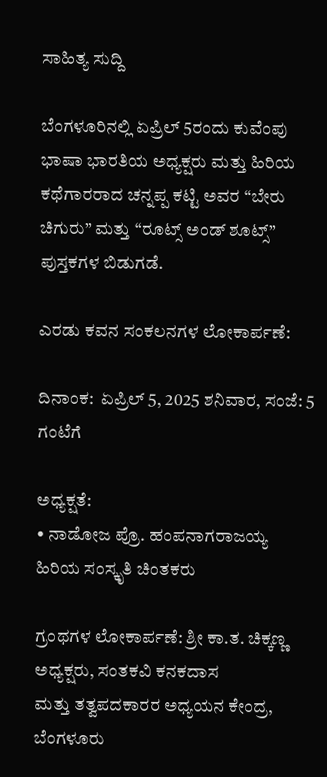ಸಾಹಿತ್ಯ ಸುದ್ದಿ

ಬೆಂಗಳೂರಿನಲ್ಲಿ ಏಪ್ರಿಲ್ 5ರಂದು ಕುವೆಂಪು ಭಾಷಾ ಭಾರತಿಯ ಅಧ್ಯಕ್ಷರು ಮತ್ತು ಹಿರಿಯ ಕಥೆಗಾರರಾದ ಚನ್ನಪ್ಪ ಕಟ್ಟಿ ಅವರ “ಬೇರು ಚಿಗುರು” ಮತ್ತು “ರೂಟ್ಸ್ ಅಂಡ್ ಶೂಟ್ಸ್” ಪುಸ್ತಕಗಳ ಬಿಡುಗಡೆ.

ಎರಡು ಕವನ ಸಂಕಲನಗಳ ಲೋಕಾರ್ಪಣೆ:

ದಿನಾಂಕ:  ಏಪ್ರಿಲ್ 5, 2025 ಶನಿವಾರ, ಸಂಜೆ: 5 ಗಂಟೆಗೆ

ಅಧ್ಯಕ್ಷತೆ:
• ನಾಡೋಜ ಪ್ರೊ. ಹಂಪನಾಗರಾಜಯ್ಯ
ಹಿರಿಯ ಸಂಸ್ಕೃತಿ ಚಿಂತಕರು

ಗ್ರಂಥಗಳ ಲೋಕಾರ್ಪಣೆ: ಶ್ರೀ ಕಾ.ತ. ಚಿಕ್ಕಣ್ಣ
ಅಧ್ಯಕ್ಷರು, ಸಂತಕವಿ ಕನಕದಾಸ
ಮತ್ತು ತತ್ವಪದಕಾರರ ಅಧ್ಯಯನ ಕೇಂದ್ರ, ಬೆಂಗಳೂರು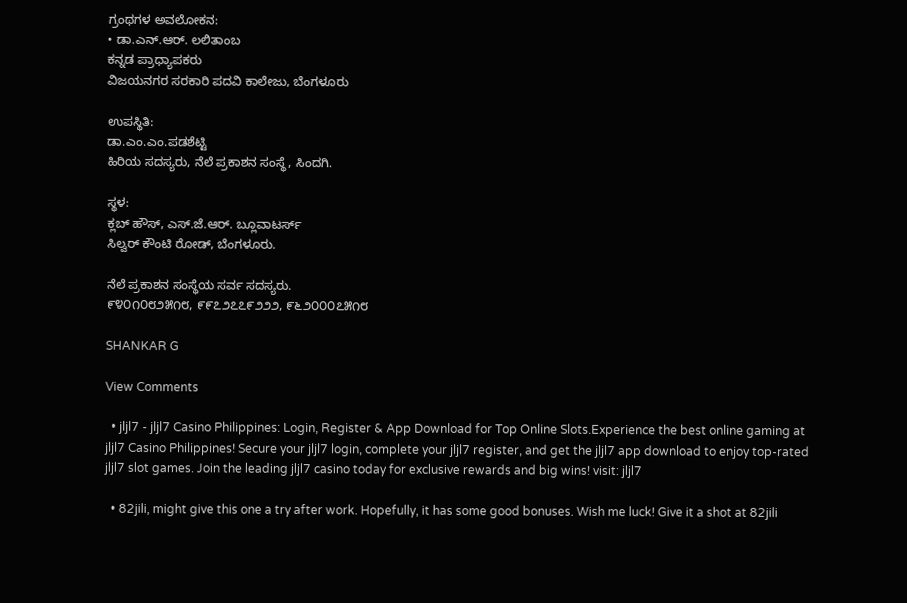ಗ್ರಂಥಗಳ ಅವಲೋಕನ:
• ಡಾ.ಎನ್.ಆರ್. ಲಲಿತಾಂಬ
ಕನ್ನಡ ಪ್ರಾಧ್ಯಾಪಕರು
ವಿಜಯನಗರ ಸರಕಾರಿ ಪದವಿ ಕಾಲೇಜು, ಬೆಂಗಳೂರು

ಉಪಸ್ಥಿತಿ:
ಡಾ.ಎಂ.ಎಂ.ಪಡಶೆಟ್ಟಿ
ಹಿರಿಯ ಸದಸ್ಯರು, ನೆಲೆ ಪ್ರಕಾಶನ ಸಂಸ್ಥೆ, ಸಿಂದಗಿ.

ಸ್ಥಳ:
ಕ್ಲಬ್ ಹೌಸ್, ಎಸ್.ಜೆ.ಆರ್. ಬ್ಲೂವಾಟರ್ಸ್
ಸಿಲ್ವರ್ ಕೌಂಟಿ ರೋಡ್, ಬೆಂಗಳೂರು.

ನೆಲೆ ಪ್ರಕಾಶನ ಸಂಸ್ಥೆಯ ಸರ್ವ ಸದಸ್ಯರು.
೯೪೦೧೦೮೨೫೧೮, ೯೯೭೨೭೭೯೨೨೨, ೯೬೨೦೦೦೭೫೧೮

SHANKAR G

View Comments

  • jljl7 - jljl7 Casino Philippines: Login, Register & App Download for Top Online Slots.Experience the best online gaming at jljl7 Casino Philippines! Secure your jljl7 login, complete your jljl7 register, and get the jljl7 app download to enjoy top-rated jljl7 slot games. Join the leading jljl7 casino today for exclusive rewards and big wins! visit: jljl7

  • 82jili, might give this one a try after work. Hopefully, it has some good bonuses. Wish me luck! Give it a shot at 82jili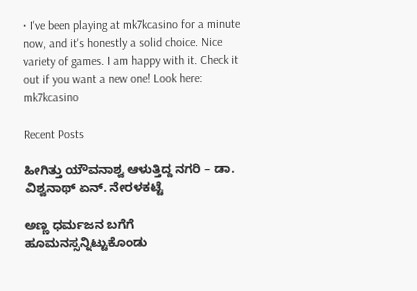• I've been playing at mk7kcasino for a minute now, and it's honestly a solid choice. Nice variety of games. I am happy with it. Check it out if you want a new one! Look here: mk7kcasino

Recent Posts

ಹೀಗಿತ್ತು ಯೌವನಾಶ್ವ ಆಳುತ್ತಿದ್ದ ನಗರಿ – ಡಾ. ವಿಶ್ವನಾಥ್ ಏನ್. ನೇರಳಕಟ್ಟೆ

ಅಣ್ಣ ಧರ್ಮಜನ ಬಗೆಗೆ ಹೂಮನಸ್ಸನ್ನಿಟ್ಟುಕೊಂಡು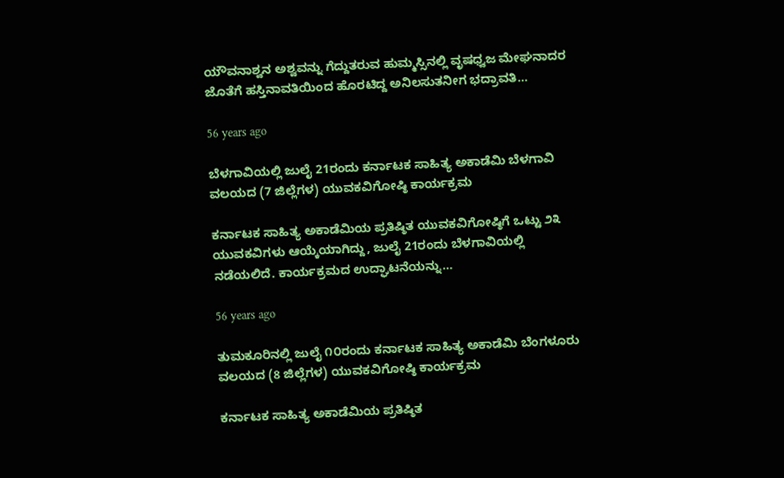ಯೌವನಾಶ್ವನ ಅಶ್ವವನ್ನು ಗೆದ್ದುತರುವ ಹುಮ್ಮಸ್ಸಿನಲ್ಲಿ ವೃಷಧ್ವಜ ಮೇಘನಾದರ ಜೊತೆಗೆ ಹಸ್ತಿನಾವತಿಯಿಂದ ಹೊರಟಿದ್ದ ಅನಿಲಸುತನೀಗ ಭದ್ರಾವತಿ…

56 years ago

ಬೆಳಗಾವಿಯಲ್ಲಿ ಜುಲೈ 21ರಂದು ಕರ್ನಾಟಕ ಸಾಹಿತ್ಯ ಅಕಾಡೆಮಿ ಬೆಳಗಾವಿ ವಲಯದ (7 ಜಿಲ್ಲೆಗಳ) ಯುವಕವಿಗೋಷ್ಠಿ ಕಾರ್ಯಕ್ರಮ

ಕರ್ನಾಟಕ ಸಾಹಿತ್ಯ ಅಕಾಡೆಮಿಯ ಪ್ರತಿಷ್ಠಿತ ಯುವಕವಿಗೋಷ್ಠಿಗೆ ಒಟ್ಟು ೨೩ ಯುವಕವಿಗಳು ಆಯ್ಕೆಯಾಗಿದ್ದು, ಜುಲೈ 21ರಂದು ಬೆಳಗಾವಿಯಲ್ಲಿ ನಡೆಯಲಿದೆ. ಕಾರ್ಯಕ್ರಮದ ಉದ್ಘಾಟನೆಯನ್ನು…

56 years ago

ತುಮಕೂರಿನಲ್ಲಿ ಜುಲೈ ೧೦ರಂದು ಕರ್ನಾಟಕ ಸಾಹಿತ್ಯ ಅಕಾಡೆಮಿ ಬೆಂಗಳೂರು ವಲಯದ (8 ಜಿಲ್ಲೆಗಳ) ಯುವಕವಿಗೋಷ್ಠಿ ಕಾರ್ಯಕ್ರಮ

ಕರ್ನಾಟಕ ಸಾಹಿತ್ಯ ಅಕಾಡೆಮಿಯ ಪ್ರತಿಷ್ಠಿತ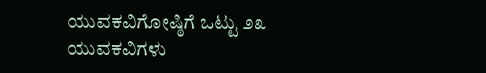ಯುವಕವಿಗೋಷ್ಠಿಗೆ ಒಟ್ಟು ೨೩ ಯುವಕವಿಗಳು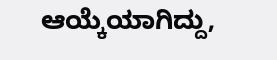ಆಯ್ಕೆಯಾಗಿದ್ದು,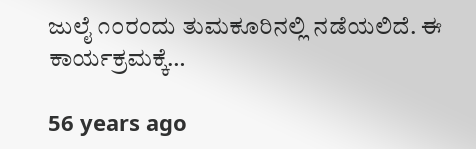ಜುಲೈ ೧೦ರಂದು ತುಮಕೂರಿನಲ್ಲಿ ನಡೆಯಲಿದೆ. ಈ ಕಾರ್ಯಕ್ರಮಕ್ಕೆ…

56 years ago